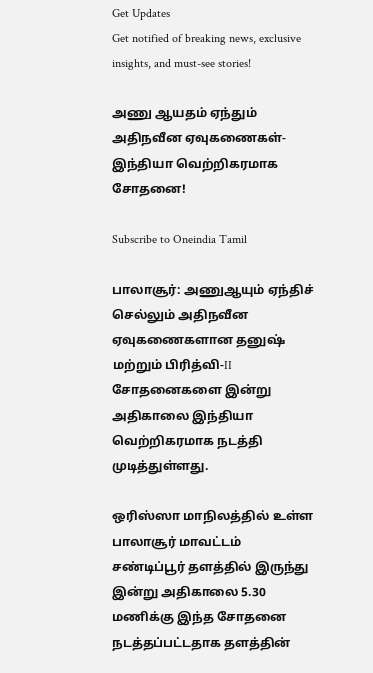Get Updates
Get notified of breaking news, exclusive insights, and must-see stories!

அணு ஆயதம் ஏந்தும் அதிநவீன ஏவுகணைகள்-இந்தியா வெற்றிகரமாக சோதனை!

Subscribe to Oneindia Tamil

பாலாசூர்: அணுஆயும் ஏந்திச் செல்லும் அதிநவீன ஏவுகணைகளான தனுஷ் மற்றும் பிரித்வி-II சோதனைகளை இன்று அதிகாலை இந்தியா வெற்றிகரமாக நடத்தி முடித்துள்ளது.

ஒரிஸ்ஸா மாநிலத்தில் உள்ள பாலாசூர் மாவட்டம் சண்டிப்பூர் தளத்தில் இருந்து இன்று அதிகாலை 5.30 மணிக்கு இந்த சோதனை நடத்தப்பட்டதாக தளத்தின்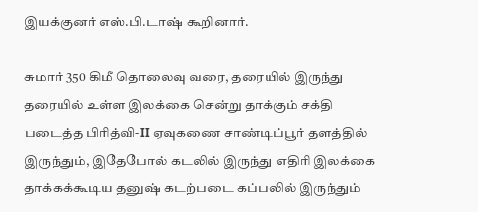இயக்குனர் எஸ்.பி.டாஷ் கூறினார்.

சுமார் 350 கிமீ தொலைவு வரை, தரையில் இருந்து தரையில் உள்ள இலக்கை சென்று தாக்கும் சக்தி படைத்த பிரித்வி-II ஏவுகணை சாண்டிப்பூர் தளத்தில் இருந்தும், இதேபோல் கடலில் இருந்து எதிரி இலக்கை தாக்கக்கூடிய தனுஷ் கடற்படை கப்பலில் இருந்தும்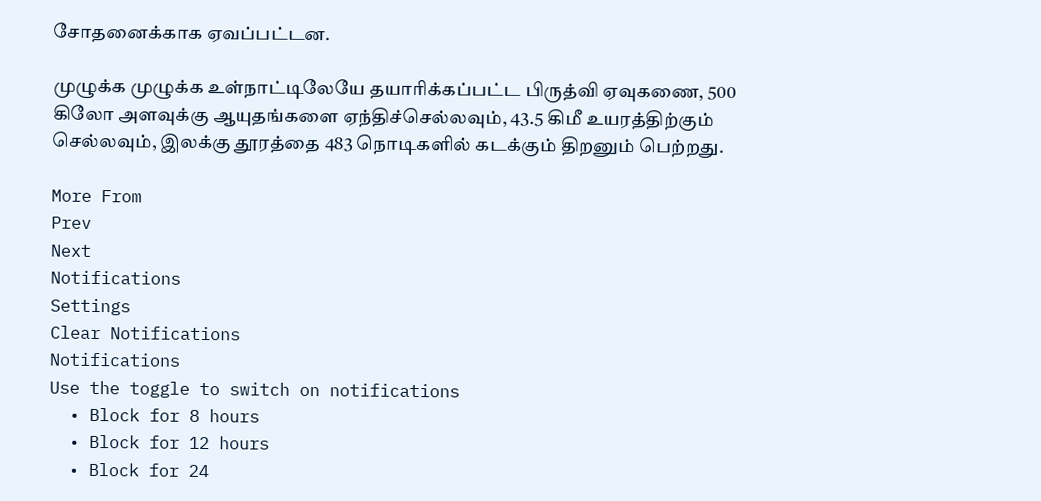சோதனைக்காக ஏவப்பட்டன.

முழுக்க முழுக்க உள்நாட்டிலேயே தயாரிக்கப்பட்ட பிருத்வி ஏவுகணை, 500 கிலோ அளவுக்கு ஆயுதங்களை ஏந்திச்செல்லவும், 43.5 கிமீ உயரத்திற்கும் செல்லவும், இலக்கு தூரத்தை 483 நொடிகளில் கடக்கும் திறனும் பெற்றது.

More From
Prev
Next
Notifications
Settings
Clear Notifications
Notifications
Use the toggle to switch on notifications
  • Block for 8 hours
  • Block for 12 hours
  • Block for 24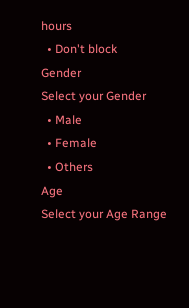hours
  • Don't block
Gender
Select your Gender
  • Male
  • Female
  • Others
Age
Select your Age Range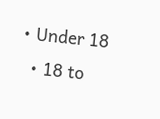• Under 18
  • 18 to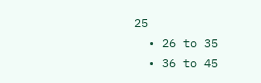25
  • 26 to 35
  • 36 to 45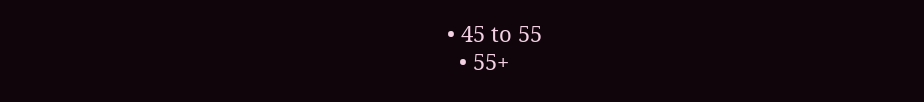• 45 to 55
  • 55+